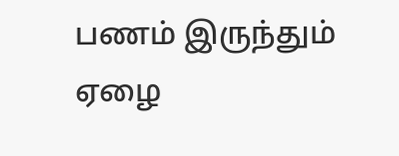பணம் இருந்தும் ஏழை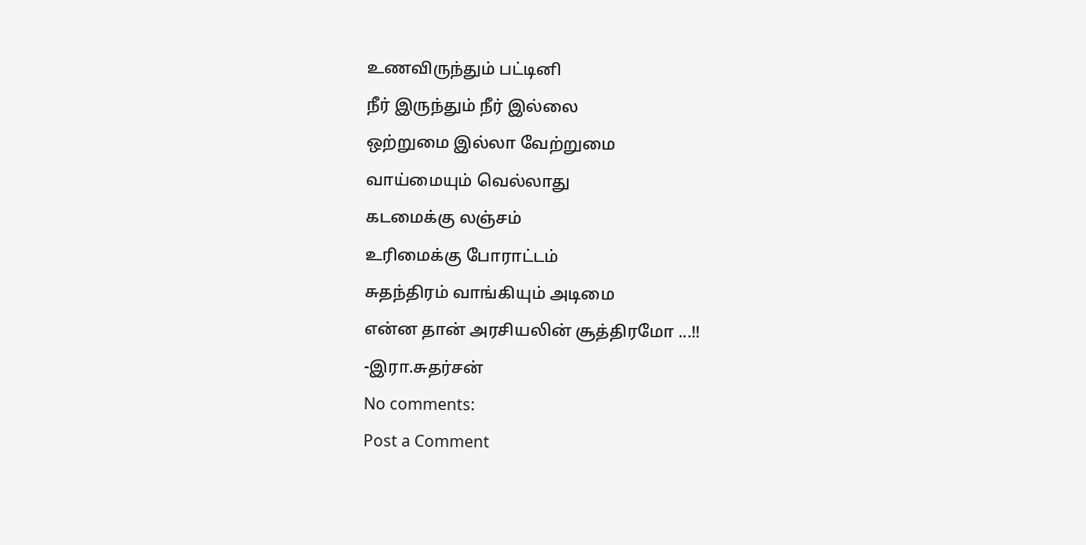உணவிருந்தும் பட்டினி
நீர் இருந்தும் நீர் இல்லை
ஒற்றுமை இல்லா வேற்றுமை
வாய்மையும் வெல்லாது
கடமைக்கு லஞ்சம்
உரிமைக்கு போராட்டம்
சுதந்திரம் வாங்கியும் அடிமை
என்ன தான் அரசியலின் சூத்திரமோ ...!!
-இரா.சுதர்சன்
No comments:
Post a Comment